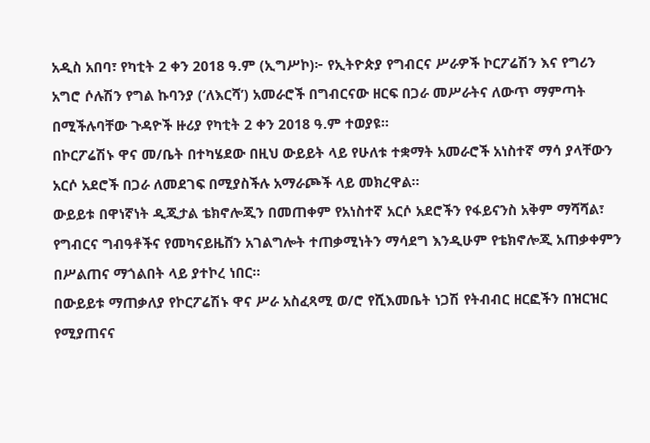አዲስ አበባ፣ የካቲት 2 ቀን 2018 ዓ.ም (ኢግሥኮ)፦ የኢትዮጵያ የግብርና ሥራዎች ኮርፖሬሽን እና የግሪን አግሮ ሶሉሽን የግል ኩባንያ (‘ለእርሻ’) አመራሮች በግብርናው ዘርፍ በጋራ መሥራትና ለውጥ ማምጣት በሚችሉባቸው ጉዳዮች ዙሪያ የካቲት 2 ቀን 2018 ዓ.ም ተወያዩ።
በኮርፖሬሽኑ ዋና መ/ቤት በተካሄደው በዚህ ውይይት ላይ የሁለቱ ተቋማት አመራሮች አነስተኛ ማሳ ያላቸውን አርሶ አደሮች በጋራ ለመደገፍ በሚያስችሉ አማራጮች ላይ መክረዋል።
ውይይቱ በዋነኛነት ዲጂታል ቴክኖሎጂን በመጠቀም የአነስተኛ አርሶ አደሮችን የፋይናንስ አቅም ማሻሻል፣ የግብርና ግብዓቶችና የመካናይዜሸን አገልግሎት ተጠቃሚነትን ማሳደግ እንዲሁም የቴክኖሎጂ አጠቃቀምን በሥልጠና ማጎልበት ላይ ያተኮረ ነበር።
በውይይቱ ማጠቃለያ የኮርፖሬሽኑ ዋና ሥራ አስፈጻሚ ወ/ሮ የሺእመቤት ነጋሽ የትብብር ዘርፎችን በዝርዝር የሚያጠናና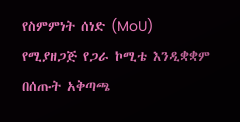የስምምነት ሰነድ (MoU) የሚያዘጋጅ የጋራ ኮሚቴ እንዲቋቋም በሰጡት አቅጣጫ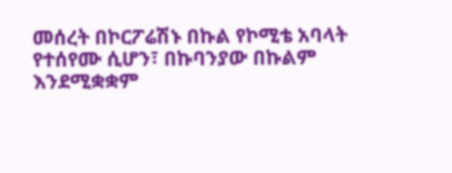መሰረት በኮርፖሬሽኑ በኩል የኮሚቴ አባላት የተሰየሙ ሲሆን፣ በኩባንያው በኩልም እንደሚቋቋም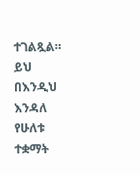ተገልጿል።
ይህ በእንዲህ እንዳለ የሁለቱ ተቋማት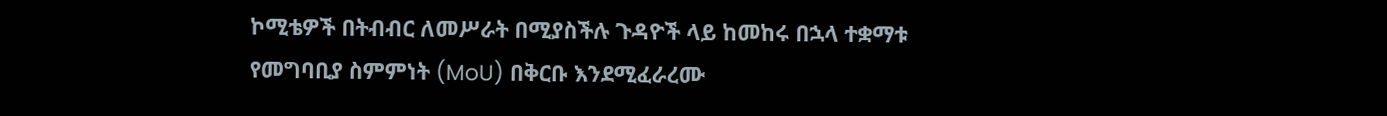ኮሚቴዎች በትብብር ለመሥራት በሚያስችሉ ጉዳዮች ላይ ከመከሩ በኋላ ተቋማቱ የመግባቢያ ስምምነት (MoU) በቅርቡ እንደሚፈራረሙ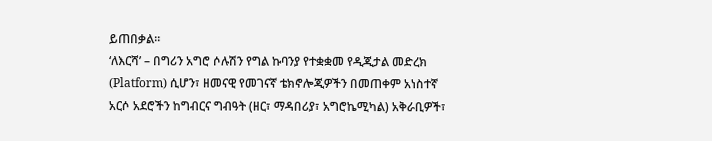ይጠበቃል።
‘ለእርሻ’ – በግሪን አግሮ ሶሉሽን የግል ኩባንያ የተቋቋመ የዲጂታል መድረክ (Platform) ሲሆን፣ ዘመናዊ የመገናኛ ቴክኖሎጂዎችን በመጠቀም አነስተኛ አርሶ አደሮችን ከግብርና ግብዓት (ዘር፣ ማዳበሪያ፣ አግሮኬሚካል) አቅራቢዎች፣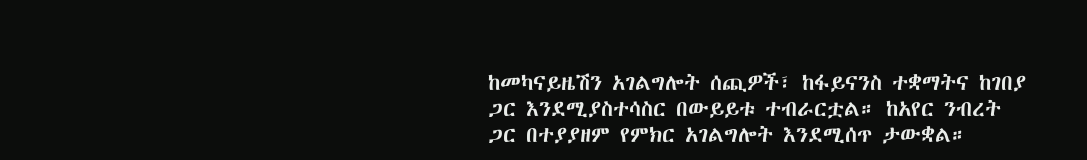ከመካናይዜሽን አገልግሎት ሰጪዎች፣ ከፋይናንስ ተቋማትና ከገበያ ጋር እንደሚያስተሳስር በውይይቱ ተብራርቷል። ከአየር ንብረት ጋር በተያያዘም የምክር አገልግሎት እንደሚሰጥ ታውቋል።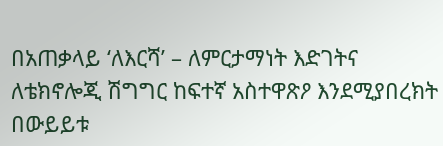በአጠቃላይ ‘ለእርሻ’ – ለምርታማነት እድገትና ለቴክኖሎጂ ሽግግር ከፍተኛ አስተዋጽዖ እንደሚያበረክት በውይይቱ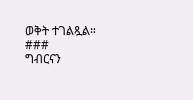ወቅት ተገልጿል።
###
ግብርናን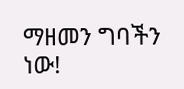ማዘመን ግባችን ነው!